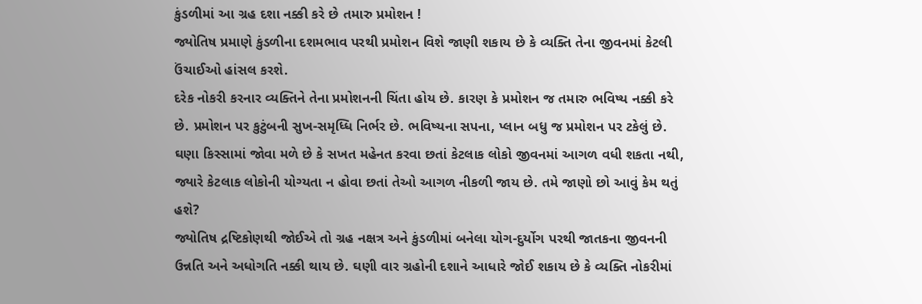કુંડળીમાં આ ગ્રહ દશા નક્કી કરે છે તમારુ પ્રમોશન !
જ્યોતિષ પ્રમાણે કુંડળીના દશમભાવ પરથી પ્રમોશન વિશે જાણી શકાય છે કે વ્યક્તિ તેના જીવનમાં કેટલી ઉંચાઈઓ હાંસલ કરશે.
દરેક નોકરી કરનાર વ્યક્તિને તેના પ્રમોશનની ચિંતા હોય છે. કારણ કે પ્રમોશન જ તમારુ ભવિષ્ય નક્કી કરે છે. પ્રમોશન પર કુટુંબની સુખ-સમૃધ્ધિ નિર્ભર છે. ભવિષ્યના સપના, પ્લાન બધુ જ પ્રમોશન પર ટકેલું છે. ઘણા કિસ્સામાં જોવા મળે છે કે સખત મહેનત કરવા છતાં કેટલાક લોકો જીવનમાં આગળ વધી શકતા નથી, જ્યારે કેટલાક લોકોની યોગ્યતા ન હોવા છતાં તેઓ આગળ નીકળી જાય છે. તમે જાણો છો આવું કેમ થતું હશે?
જ્યોતિષ દ્રષ્ટિકોણથી જોઈએ તો ગ્રહ નક્ષત્ર અને કુંડળીમાં બનેલા યોગ-દુર્યોગ પરથી જાતકના જીવનની ઉન્નતિ અને અધોગતિ નક્કી થાય છે. ઘણી વાર ગ્રહોની દશાને આધારે જોઈ શકાય છે કે વ્યક્તિ નોકરીમાં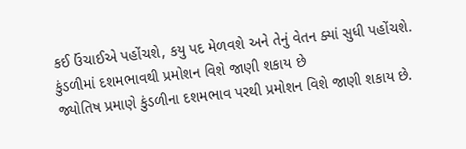કઈ ઉંચાઈએ પહોંચશે, કયુ પદ મેળવશે અને તેનું વેતન ક્યાં સુધી પહોંચશે.
કુંડળીમાં દશમભાવથી પ્રમોશન વિશે જાણી શકાય છે
જ્યોતિષ પ્રમાણે કુંડળીના દશમભાવ પરથી પ્રમોશન વિશે જાણી શકાય છે.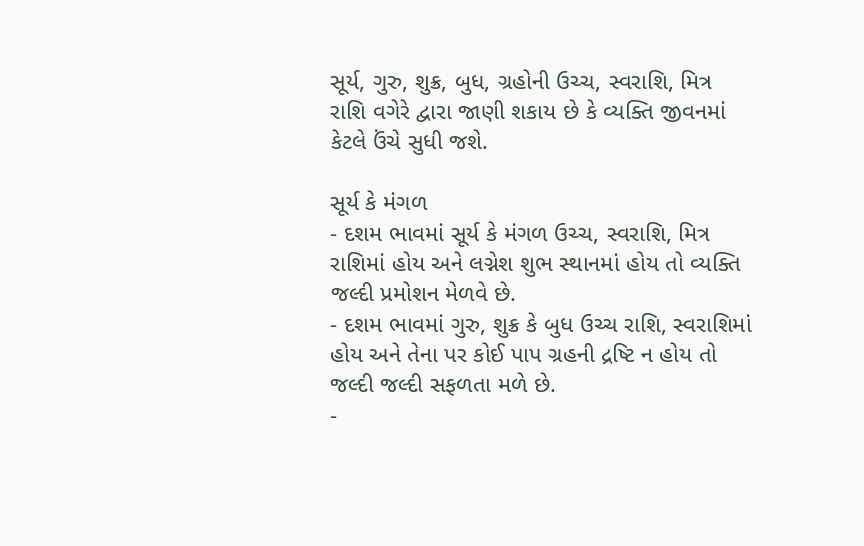સૂર્ય, ગુરુ, શુક્ર, બુધ, ગ્રહોની ઉચ્ચ, સ્વરાશિ, મિત્ર રાશિ વગેરે દ્વારા જાણી શકાય છે કે વ્યક્તિ જીવનમાં કેટલે ઉંચે સુધી જશે.

સૂર્ય કે મંગળ
- દશમ ભાવમાં સૂર્ય કે મંગળ ઉચ્ચ, સ્વરાશિ, મિત્ર રાશિમાં હોય અને લગ્નેશ શુભ સ્થાનમાં હોય તો વ્યક્તિ જલ્દી પ્રમોશન મેળવે છે.
- દશમ ભાવમાં ગુરુ, શુક્ર કે બુધ ઉચ્ચ રાશિ, સ્વરાશિમાં હોય અને તેના પર કોઈ પાપ ગ્રહની દ્રષ્ટિ ન હોય તો જલ્દી જલ્દી સફળતા મળે છે.
-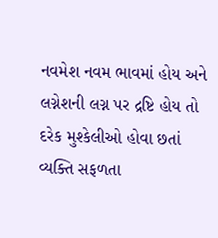નવમેશ નવમ ભાવમાં હોય અને લગ્નેશની લગ્ન પર દ્રષ્ટિ હોય તો દરેક મુશ્કેલીઓ હોવા છતાં વ્યક્તિ સફળતા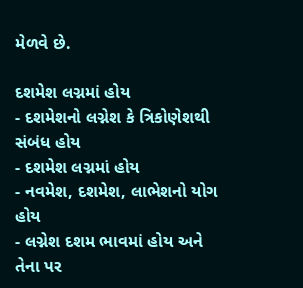મેળવે છે.

દશમેશ લગ્નમાં હોય
- દશમેશનો લગ્નેશ કે ત્રિકોણેશથી સંબંધ હોય
- દશમેશ લગ્નમાં હોય
- નવમેશ, દશમેશ, લાભેશનો યોગ હોય
- લગ્નેશ દશમ ભાવમાં હોય અને તેના પર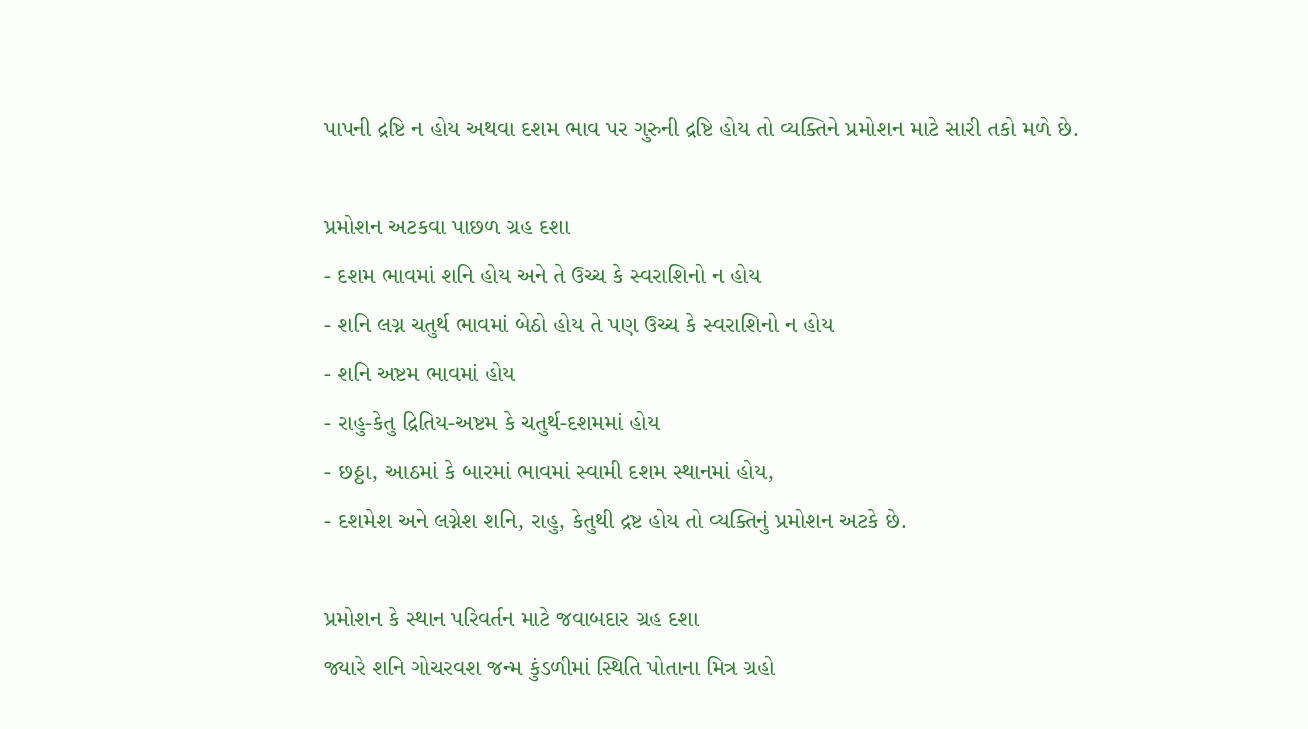પાપની દ્રષ્ટિ ન હોય અથવા દશમ ભાવ પર ગુરુની દ્રષ્ટિ હોય તો વ્યક્તિને પ્રમોશન માટે સારી તકો મળે છે.

પ્રમોશન અટકવા પાછળ ગ્રહ દશા
- દશમ ભાવમાં શનિ હોય અને તે ઉચ્ચ કે સ્વરાશિનો ન હોય
- શનિ લગ્ન ચતુર્થ ભાવમાં બેઠો હોય તે પણ ઉચ્ચ કે સ્વરાશિનો ન હોય
- શનિ અષ્ટમ ભાવમાં હોય
- રાહુ-કેતુ દ્રિતિય-અષ્ટમ કે ચતુર્થ-દશમમાં હોય
- છઠ્ઠા, આઠમાં કે બારમાં ભાવમાં સ્વામી દશમ સ્થાનમાં હોય,
- દશમેશ અને લગ્નેશ શનિ, રાહુ, કેતુથી દ્રષ્ટ હોય તો વ્યક્તિનું પ્રમોશન અટકે છે.

પ્રમોશન કે સ્થાન પરિવર્તન માટે જવાબદાર ગ્રહ દશા
જ્યારે શનિ ગોચરવશ જન્મ કુંડળીમાં સ્થિતિ પોતાના મિત્ર ગ્રહો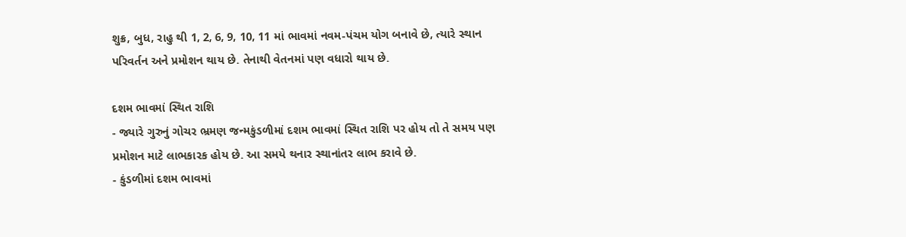શુક્ર, બુધ, રાહુ થી 1, 2, 6, 9, 10, 11 માં ભાવમાં નવમ-પંચમ યોગ બનાવે છે, ત્યારે સ્થાન પરિવર્તન અને પ્રમોશન થાય છે. તેનાથી વેતનમાં પણ વધારો થાય છે.

દશમ ભાવમાં સ્થિત રાશિ
- જ્યારે ગુરુનું ગોચર ભ્રમણ જન્મકુંડળીમાં દશમ ભાવમાં સ્થિત રાશિ પર હોય તો તે સમય પણ પ્રમોશન માટે લાભકારક હોય છે. આ સમયે થનાર સ્થાનાંતર લાભ કરાવે છે.
- કુંડળીમાં દશમ ભાવમાં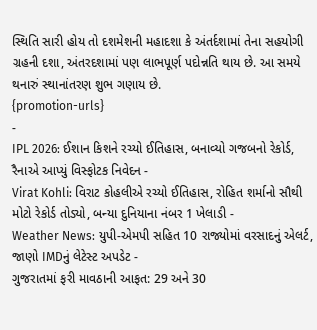સ્થિતિ સારી હોય તો દશમેશની મહાદશા કે અંતર્દશામાં તેના સહયોગી ગ્રહની દશા, અંતરદશામાં પણ લાભપૂર્ણ પદોન્નતિ થાય છે. આ સમયે થનારું સ્થાનાંતરણ શુભ ગણાય છે.
{promotion-urls}
-
IPL 2026: ઈશાન કિશને રચ્યો ઈતિહાસ, બનાવ્યો ગજબનો રેકોર્ડ, રૈનાએ આપ્યું વિસ્ફોટક નિવેદન -
Virat Kohli: વિરાટ કોહલીએ રચ્યો ઈતિહાસ, રોહિત શર્માનો સૌથી મોટો રેકોર્ડ તોડ્યો, બન્યા દુનિયાના નંબર 1 ખેલાડી -
Weather News: યુપી-એમપી સહિત 10 રાજ્યોમાં વરસાદનું એલર્ટ, જાણો IMDનું લેટેસ્ટ અપડેટ -
ગુજરાતમાં ફરી માવઠાની આફત: 29 અને 30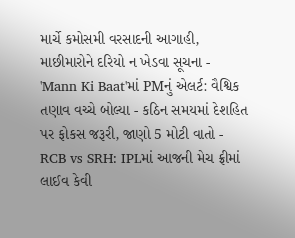માર્ચે કમોસમી વરસાદની આગાહી, માછીમારોને દરિયો ન ખેડવા સૂચના -
'Mann Ki Baat'માં PMનું એલર્ટ: વૈશ્વિક તણાવ વચ્ચે બોલ્યા - કઠિન સમયમાં દેશહિત પર ફોકસ જરૂરી, જાણો 5 મોટી વાતો -
RCB vs SRH: IPLમાં આજની મેચ ફ્રીમાં લાઈવ કેવી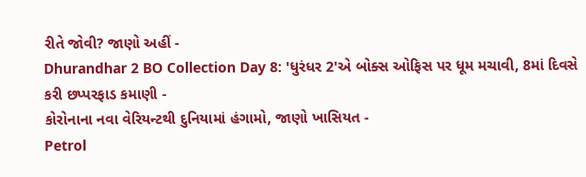રીતે જોવી? જાણો અહીં -
Dhurandhar 2 BO Collection Day 8: 'ધુરંધર 2'એ બોક્સ ઓફિસ પર ધૂમ મચાવી, 8માં દિવસે કરી છપ્પરફાડ કમાણી -
કોરોનાના નવા વેરિયન્ટથી દુનિયામાં હંગામો, જાણો ખાસિયત -
Petrol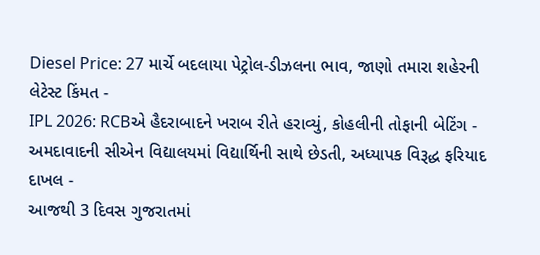Diesel Price: 27 માર્ચે બદલાયા પેટ્રોલ-ડીઝલના ભાવ, જાણો તમારા શહેરની લેટેસ્ટ કિંમત -
IPL 2026: RCBએ હૈદરાબાદને ખરાબ રીતે હરાવ્યું, કોહલીની તોફાની બેટિંગ -
અમદાવાદની સીએન વિદ્યાલયમાં વિદ્યાર્થિની સાથે છેડતી, અધ્યાપક વિરૂદ્ધ ફરિયાદ દાખલ -
આજથી 3 દિવસ ગુજરાતમાં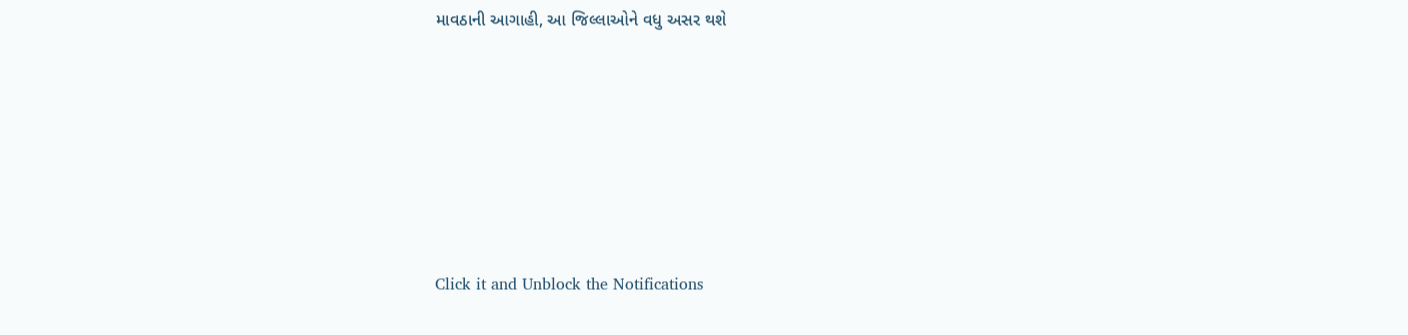માવઠાની આગાહી, આ જિલ્લાઓને વધુ અસર થશે








Click it and Unblock the Notifications